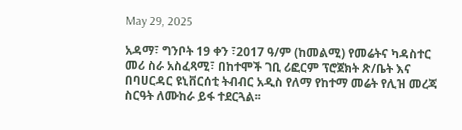May 29, 2025

አዳማ፣ ግንቦት 19 ቀን ፣2017 ዓ/ም (ከመልሚ) የመሬትና ካዳስተር መሪ ስራ አስፈጻሚ፣ በከተሞች ገቢ ሪፎርም ፕሮጀክት ጽ/ቤት እና በባሀርዳር ዩኒቨርሰቲ ትብብር አዲስ የለማ የከተማ መሬት የሊዝ መረጃ ስርዓት ለሙከራ ይፋ ተደርጓል፡፡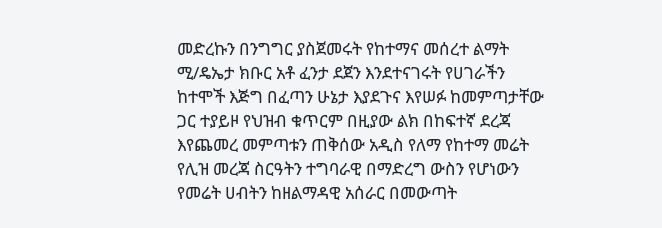መድረኩን በንግግር ያስጀመሩት የከተማና መሰረተ ልማት ሚ/ዴኤታ ክቡር አቶ ፈንታ ደጀን እንደተናገሩት የሀገራችን ከተሞች እጅግ በፈጣን ሁኔታ እያደጉና እየሠፉ ከመምጣታቸው ጋር ተያይዞ የህዝብ ቁጥርም በዚያው ልክ በከፍተኛ ደረጃ እየጨመረ መምጣቱን ጠቅሰው አዲስ የለማ የከተማ መሬት የሊዝ መረጃ ስርዓትን ተግባራዊ በማድረግ ውስን የሆነውን የመሬት ሀብትን ከዘልማዳዊ አሰራር በመውጣት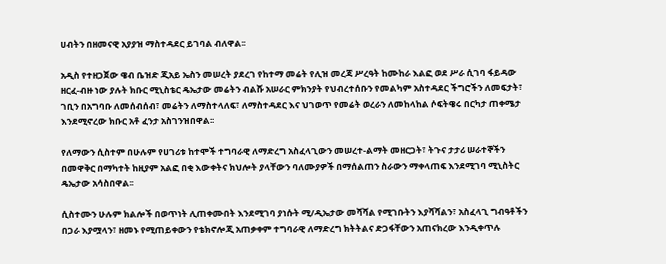ሀብትን በዘመናዊ አያያዝ ማስተዳደር ይገባል ብለዋል፡፡

አዲስ የተዘጋጀው ዌብ ቤዝድ ጂአይ ኤስን መሠረት ያደረገ የከተማ መሬት የሊዝ መረጃ ሥረዓት ከሙከራ እልፎ ወደ ሥራ ሲገባ ፋይዳው ዘርፈ-ብዙ ነው ያሉት ክቡር ሚኒስቴር ዴኤታው መሬትን ብልሹ አሠራር ምክንያት የህብረተሰቡን የመልካም አስተዳደር ችግሮችን ለመፍታት፣ ገቢን በአግባቡ ለመሰብሰብ፣ መሬትን ለማስተላለፍ፣ ለማስተዳደር እና ህገወጥ የመሬት ወረራን ለመከላከል ሶፍትዌሩ በርካታ ጠቀሜታ እንደሚኖረው ክቡር አቶ ፈንታ አስገንዝበዋል፡፡

የለማውን ሲስተም በሁሉም የሀገሪቱ ከተሞች ተግባራዊ ለማድረግ አስፈላጊውን መሠረተ-ልማት መዘርጋት፣ ትጉና ታታሪ ሠራተኞችን በመዋቅር በማካተት ከዚያም አልፎ በቂ እውቀትና ክህሎት ያላቸውን ባለሙያዎች በማሰልጠን ስራውን ማቀላጠፍ እንደሚገባ ሚኒስትር ዴኤታው አሳስበዋል፡፡

ሲስተሙን ሁሉም ክልሎች በወጥነት ሊጠቀሙበት እንደሚገባ ያነሱት ሚ/ዲኤታው መሻሻል የሚገቡትን እያሻሻልን፣ አስፈላጊ ግብዓቶችን በጋራ እያሟላን፣ ዘመኑ የሚጠይቀውን የቴክኖሎጂ አጠቃቀም ተግባራዊ ለማድረግ ክትትልና ድጋፋቸውን አጠናክረው እንዲቀጥሉ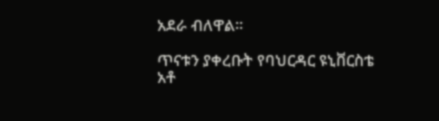አደራ ብለዋል፡፡

ጥናቱን ያቀረቡት የባህርዳር ዩኒቨርስቴ አቶ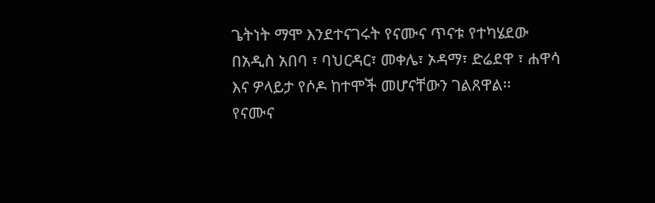ጌትነት ማሞ እንደተናገሩት የናሙና ጥናቱ የተካሄደው በአዲስ አበባ ፣ ባህርዳር፣ መቀሌ፣ ኦዳማ፣ ድሬደዋ ፣ ሐዋሳ እና ዎላይታ የሶዶ ከተሞች መሆናቸውን ገልጸዋል፡፡
የናሙና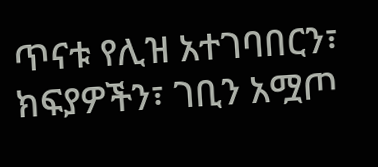ጥናቱ የሊዝ አተገባበርን፣ ክፍያዎችን፣ ገቢን አሟጦ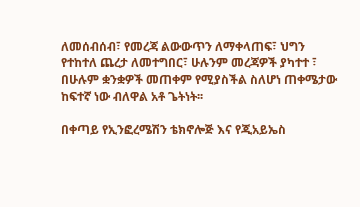ለመሰብሰብ፣ የመረጃ ልውውጥን ለማቀላጠፍ፣ ህግን የተከተለ ጨረታ ለመተግበር፣ ሁሉንም መረጃዎች ያካተተ ፣ በሁሉም ቋንቋዎች መጠቀም የሚያስችል ስለሆነ ጠቀሜታው ከፍተኛ ነው ብለዋል አቶ ጌትነት፡፡

በቀጣይ የኢንፎረሜሽን ቴክኖሎጅ እና የጂአይኤስ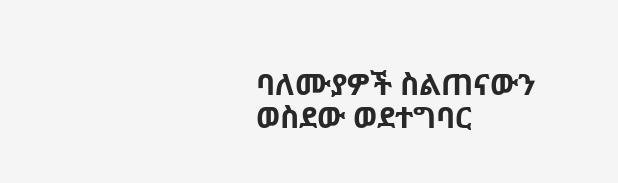ባለሙያዎች ስልጠናውን ወስደው ወደተግባር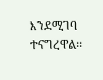እንደሚገባ ተናግረዋል፡፡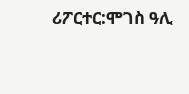ሪፖርተር:ሞገስ ዓሊ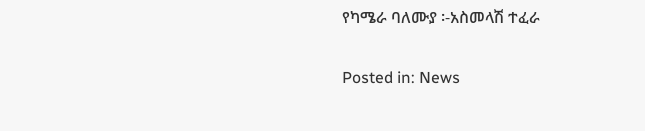የካሜራ ባለሙያ ፡-አስመላሽ ተፈራ

Posted in: News